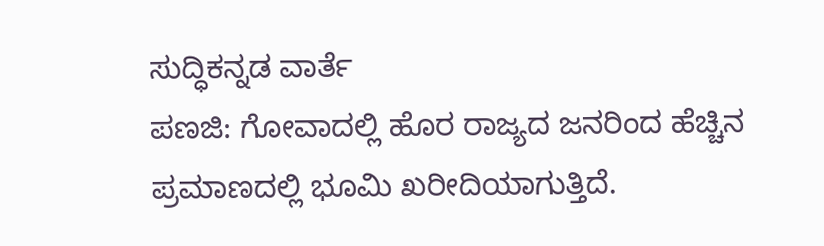ಸುದ್ಧಿಕನ್ನಡ ವಾರ್ತೆ
ಪಣಜಿ: ಗೋವಾದಲ್ಲಿ ಹೊರ ರಾಜ್ಯದ ಜನರಿಂದ ಹೆಚ್ಚಿನ ಪ್ರಮಾಣದಲ್ಲಿ ಭೂಮಿ ಖರೀದಿಯಾಗುತ್ತಿದೆ.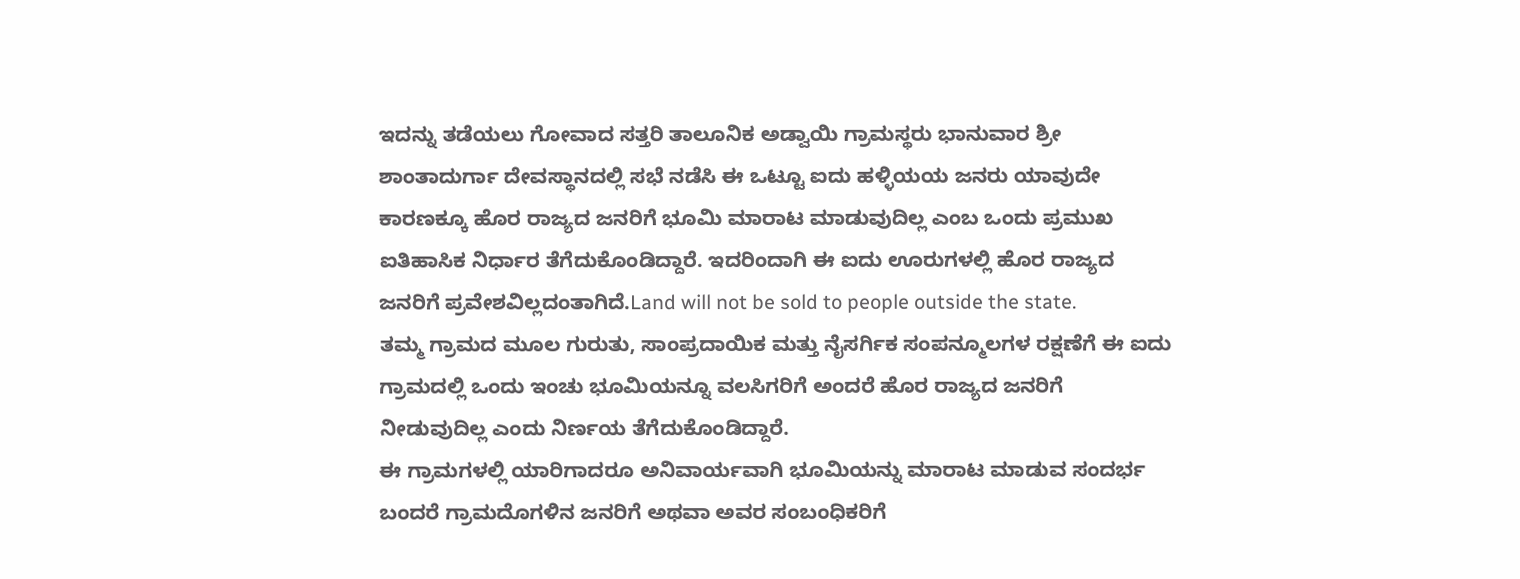ಇದನ್ನು ತಡೆಯಲು ಗೋವಾದ ಸತ್ತರಿ ತಾಲೂನಿಕ ಅಡ್ವಾಯಿ ಗ್ರಾಮಸ್ಥರು ಭಾನುವಾರ ಶ್ರೀ ಶಾಂತಾದುರ್ಗಾ ದೇವಸ್ಥಾನದಲ್ಲಿ ಸಭೆ ನಡೆಸಿ ಈ ಒಟ್ಟೂ ಐದು ಹಳ್ಳಿಯಯ ಜನರು ಯಾವುದೇ ಕಾರಣಕ್ಕೂ ಹೊರ ರಾಜ್ಯದ ಜನರಿಗೆ ಭೂಮಿ ಮಾರಾಟ ಮಾಡುವುದಿಲ್ಲ ಎಂಬ ಒಂದು ಪ್ರಮುಖ ಐತಿಹಾಸಿಕ ನಿರ್ಧಾರ ತೆಗೆದುಕೊಂಡಿದ್ದಾರೆ. ಇದರಿಂದಾಗಿ ಈ ಐದು ಊರುಗಳಲ್ಲಿ ಹೊರ ರಾಜ್ಯದ ಜನರಿಗೆ ಪ್ರವೇಶವಿಲ್ಲದಂತಾಗಿದೆ.Land will not be sold to people outside the state.
ತಮ್ಮ ಗ್ರಾಮದ ಮೂಲ ಗುರುತು, ಸಾಂಪ್ರದಾಯಿಕ ಮತ್ತು ನೈಸರ್ಗಿಕ ಸಂಪನ್ಮೂಲಗಳ ರಕ್ಷಣೆಗೆ ಈ ಐದು ಗ್ರಾಮದಲ್ಲಿ ಒಂದು ಇಂಚು ಭೂಮಿಯನ್ನೂ ವಲಸಿಗರಿಗೆ ಅಂದರೆ ಹೊರ ರಾಜ್ಯದ ಜನರಿಗೆ ನೀಡುವುದಿಲ್ಲ ಎಂದು ನಿರ್ಣಯ ತೆಗೆದುಕೊಂಡಿದ್ದಾರೆ.
ಈ ಗ್ರಾಮಗಳಲ್ಲಿ ಯಾರಿಗಾದರೂ ಅನಿವಾರ್ಯವಾಗಿ ಭೂಮಿಯನ್ನು ಮಾರಾಟ ಮಾಡುವ ಸಂದರ್ಭ ಬಂದರೆ ಗ್ರಾಮದೊಗಳಿನ ಜನರಿಗೆ ಅಥವಾ ಅವರ ಸಂಬಂಧಿಕರಿಗೆ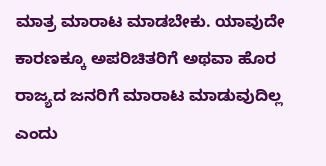ಮಾತ್ರ ಮಾರಾಟ ಮಾಡಬೇಕು. ಯಾವುದೇ ಕಾರಣಕ್ಕೂ ಅಪರಿಚಿತರಿಗೆ ಅಥವಾ ಹೊರ ರಾಜ್ಯದ ಜನರಿಗೆ ಮಾರಾಟ ಮಾಡುವುದಿಲ್ಲ ಎಂದು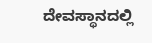ದೇವಸ್ಥಾನದಲ್ಲಿ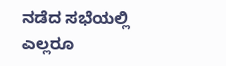ನಡೆದ ಸಭೆಯಲ್ಲಿ ಎಲ್ಲರೂ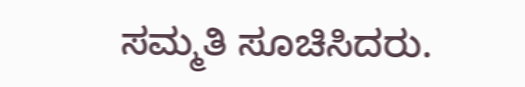ಸಮ್ಮತಿ ಸೂಚಿಸಿದರು.